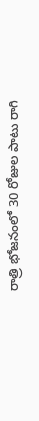రాత్రి భోజనంలో 30 రోజుల పాటు రాగి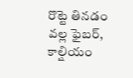రొట్టె తినడం వల్ల ఫైబర్, కాల్షియం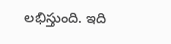లభిస్తుంది. ఇది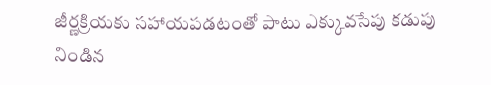జీర్ణక్రియకు సహాయపడటంతో పాటు ఎక్కువసేపు కడుపు నిండిన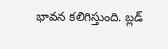భావన కలిగిస్తుంది. బ్లడ్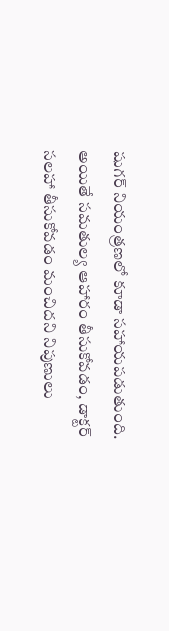షుగర్ నియంత్రణలో కూడా సహాయపడుతుంది. అయితే సమతుల్య ఆహారం తీసుకోవడం, డాక్టర్ సలహా తీసుకోవడం మంచిదని నిపుణులు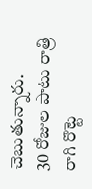చెబుతున్నారు.
30 రోజుల పాటు రాత్రి రాగి రొట్టె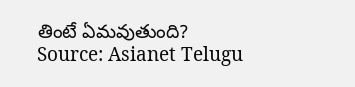తింటే ఏమవుతుంది?
Source: Asianet Telugu